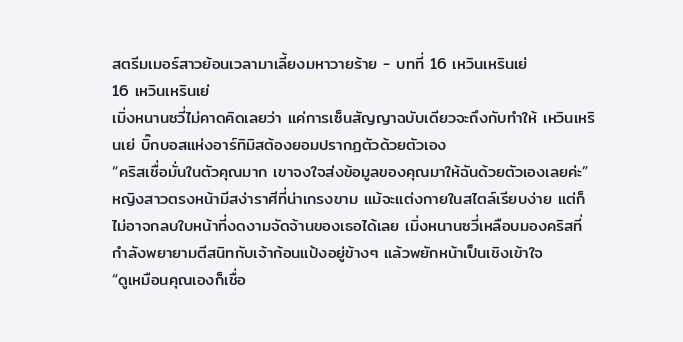สตรีมเมอร์สาวย้อนเวลามาเลี้ยงมหาวายร้าย - บทที่ 16 เหวินเหรินเย่
16 เหวินเหรินเย่
เมิ่งหนานซวี่ไม่คาดคิดเลยว่า แค่การเซ็นสัญญาฉบับเดียวจะถึงกับทำให้ เหวินเหรินเย่ บิ๊กบอสแห่งอาร์ทิมิสต้องยอมปรากฏตัวด้วยตัวเอง
“คริสเชื่อมั่นในตัวคุณมาก เขาจงใจส่งข้อมูลของคุณมาให้ฉันด้วยตัวเองเลยค่ะ”
หญิงสาวตรงหน้ามีสง่าราศีที่น่าเกรงขาม แม้จะแต่งกายในสไตล์เรียบง่าย แต่ก็ไม่อาจกลบใบหน้าที่งดงามจัดจ้านของเธอได้เลย เมิ่งหนานซวี่เหลือบมองคริสที่กำลังพยายามตีสนิทกับเจ้าก้อนแป้งอยู่ข้างๆ แล้วพยักหน้าเป็นเชิงเข้าใจ
“ดูเหมือนคุณเองก็เชื่อ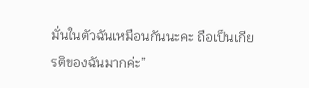มั่นในตัวฉันเหมือนกันนะคะ ถือเป็นเกียรติของฉันมากค่ะ”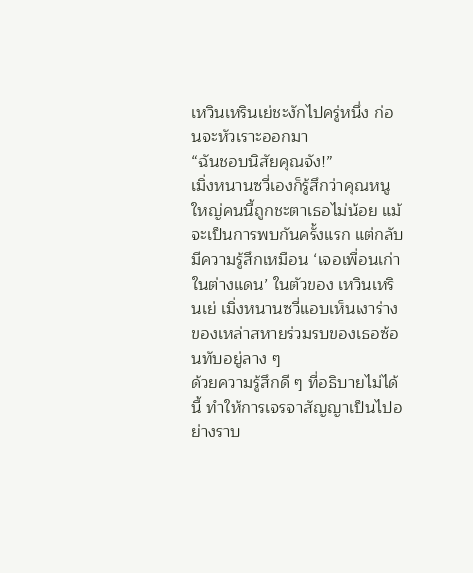เหวินเหรินเย่ชะงักไปครู่หนึ่ง ก่อนจะหัวเราะออกมา
“ฉันชอบนิสัยคุณจัง!”
เมิ่งหนานซวี่เองก็รู้สึกว่าคุณหนูใหญ่คนนี้ถูกชะตาเธอไม่น้อย แม้จะเป็นการพบกันครั้งแรก แต่กลับมีความรู้สึกเหมือน ‘เจอเพื่อนเก่าในต่างแดน’ ในตัวของ เหวินเหรินเย่ เมิ่งหนานซวี่แอบเห็นเงาร่างของเหล่าสหายร่วมรบของเธอซ้อนทับอยู่ลาง ๆ
ด้วยความรู้สึกดี ๆ ที่อธิบายไม่ได้นี้ ทำให้การเจรจาสัญญาเป็นไปอย่างราบ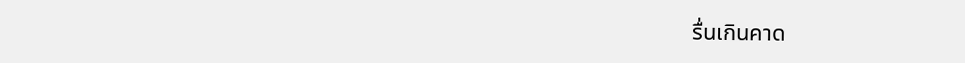รื่นเกินคาด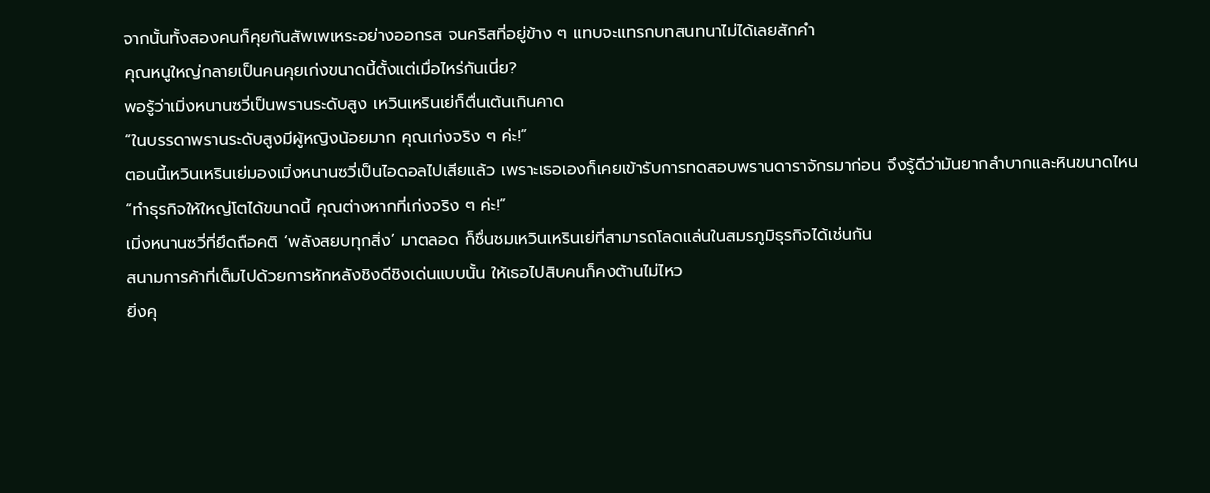จากนั้นทั้งสองคนก็คุยกันสัพเพเหระอย่างออกรส จนคริสที่อยู่ข้าง ๆ แทบจะแทรกบทสนทนาไม่ได้เลยสักคำ
คุณหนูใหญ่กลายเป็นคนคุยเก่งขนาดนี้ตั้งแต่เมื่อไหร่กันเนี่ย?
พอรู้ว่าเมิ่งหนานซวี่เป็นพรานระดับสูง เหวินเหรินเย่ก็ตื่นเต้นเกินคาด
“ในบรรดาพรานระดับสูงมีผู้หญิงน้อยมาก คุณเก่งจริง ๆ ค่ะ!”
ตอนนี้เหวินเหรินเย่มองเมิ่งหนานซวี่เป็นไอดอลไปเสียแล้ว เพราะเธอเองก็เคยเข้ารับการทดสอบพรานดาราจักรมาก่อน จึงรู้ดีว่ามันยากลำบากและหินขนาดไหน
“ทำธุรกิจให้ใหญ่โตได้ขนาดนี้ คุณต่างหากที่เก่งจริง ๆ ค่ะ!”
เมิ่งหนานซวี่ที่ยึดถือคติ ‘พลังสยบทุกสิ่ง’ มาตลอด ก็ชื่นชมเหวินเหรินเย่ที่สามารถโลดแล่นในสมรภูมิธุรกิจได้เช่นกัน
สนามการค้าที่เต็มไปด้วยการหักหลังชิงดีชิงเด่นแบบนั้น ให้เธอไปสิบคนก็คงต้านไม่ไหว
ยิ่งคุ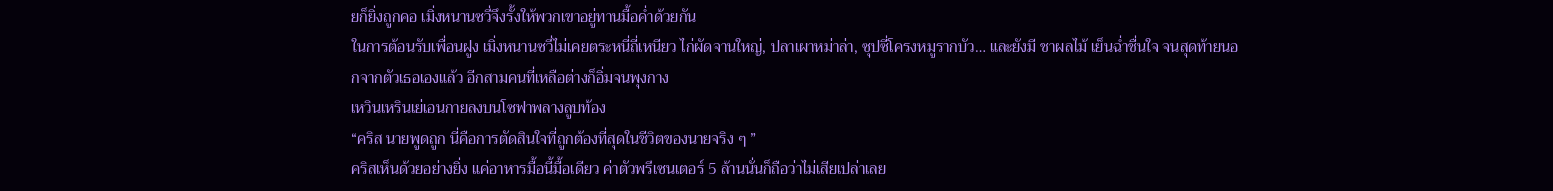ยก็ยิ่งถูกคอ เมิ่งหนานซวี่จึงรั้งให้พวกเขาอยู่ทานมื้อค่ำด้วยกัน
ในการต้อนรับเพื่อนฝูง เมิ่งหนานซวี่ไม่เคยตระหนี่ถี่เหนียว ไก่ผัดจานใหญ่, ปลาเผาหม่าล่า, ซุปซี่โครงหมูรากบัว… และยังมี ชาผลไม้ เย็นฉ่ำชื่นใจ จนสุดท้ายนอกจากตัวเธอเองแล้ว อีกสามคนที่เหลือต่างก็อิ่มจนพุงกาง
เหวินเหรินเย่เอนกายลงบนโซฟาพลางลูบท้อง
“คริส นายพูดถูก นี่คือการตัดสินใจที่ถูกต้องที่สุดในชีวิตของนายจริง ๆ ”
คริสเห็นด้วยอย่างยิ่ง แค่อาหารมื้อนี้มื้อเดียว ค่าตัวพรีเซนเตอร์ 5 ล้านนั่นก็ถือว่าไม่เสียเปล่าเลย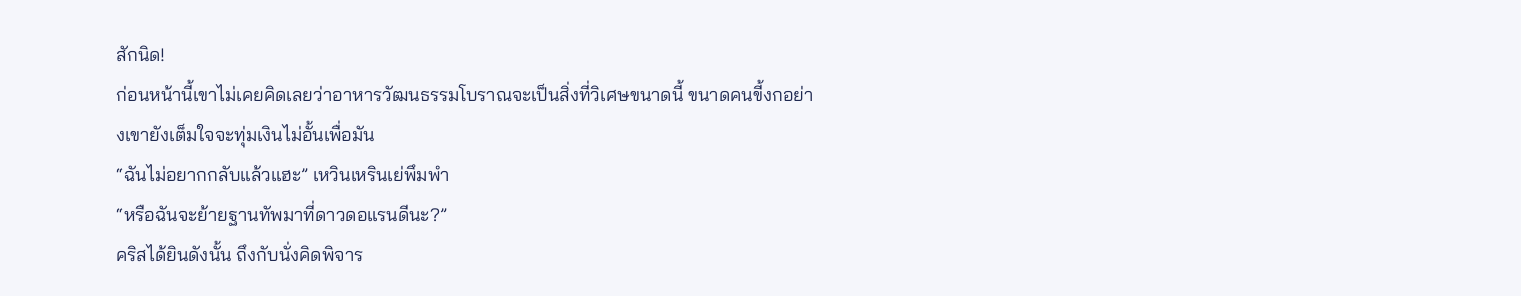สักนิด!
ก่อนหน้านี้เขาไม่เคยคิดเลยว่าอาหารวัฒนธรรมโบราณจะเป็นสิ่งที่วิเศษขนาดนี้ ขนาดคนขี้งกอย่างเขายังเต็มใจจะทุ่มเงินไม่อั้นเพื่อมัน
“ฉันไม่อยากกลับแล้วแฮะ” เหวินเหรินเย่พึมพำ
“หรือฉันจะย้ายฐานทัพมาที่ดาวดอแรนดีนะ?”
คริสได้ยินดังนั้น ถึงกับนั่งคิดพิจาร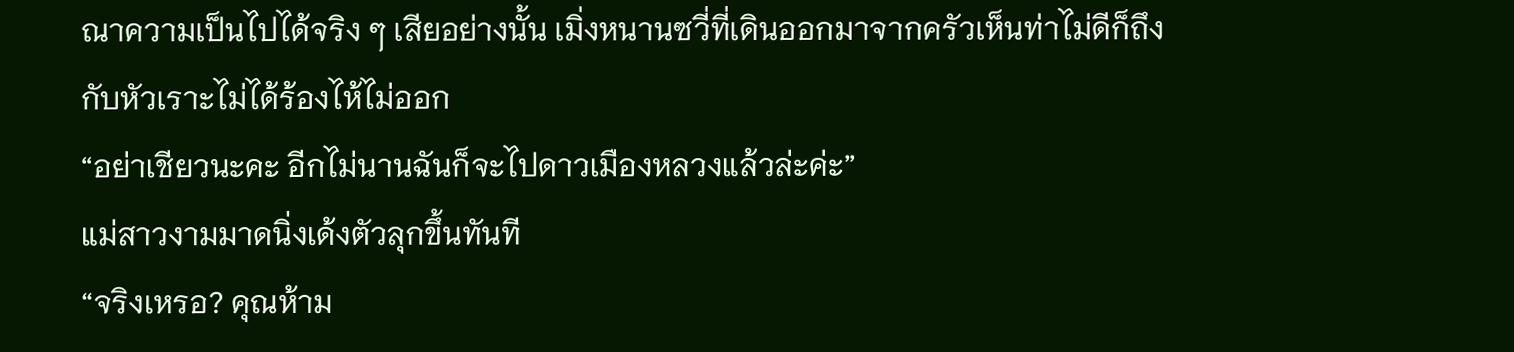ณาความเป็นไปได้จริง ๆ เสียอย่างนั้น เมิ่งหนานซวี่ที่เดินออกมาจากครัวเห็นท่าไม่ดีก็ถึงกับหัวเราะไม่ได้ร้องไห้ไม่ออก
“อย่าเชียวนะคะ อีกไม่นานฉันก็จะไปดาวเมืองหลวงแล้วล่ะค่ะ”
แม่สาวงามมาดนิ่งเด้งตัวลุกขึ้นทันที
“จริงเหรอ? คุณห้าม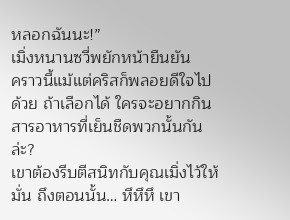หลอกฉันนะ!”
เมิ่งหนานซวี่พยักหน้ายืนยัน
คราวนี้แม้แต่คริสก็พลอยดีใจไปด้วย ถ้าเลือกได้ ใครจะอยากกินสารอาหารที่เย็นชืดพวกนั้นกันล่ะ?
เขาต้องรีบตีสนิทกับคุณเมิ่งไว้ให้มั่น ถึงตอนนั้น… หึหึหึ เขา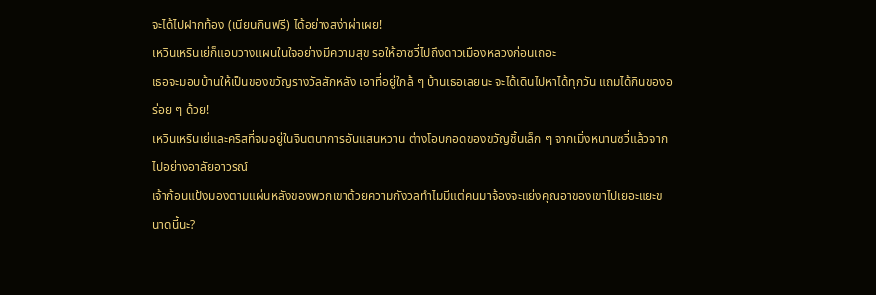จะได้ไปฝากท้อง (เนียนกินฟรี) ได้อย่างสง่าผ่าเผย!
เหวินเหรินเย่ก็แอบวางแผนในใจอย่างมีความสุข รอให้อาซวี่ไปถึงดาวเมืองหลวงก่อนเถอะ
เธอจะมอบบ้านให้เป็นของขวัญรางวัลสักหลัง เอาที่อยู่ใกล้ ๆ บ้านเธอเลยนะ จะได้เดินไปหาได้ทุกวัน แถมได้กินของอร่อย ๆ ด้วย!
เหวินเหรินเย่และคริสที่จมอยู่ในจินตนาการอันแสนหวาน ต่างโอบกอดของขวัญชิ้นเล็ก ๆ จากเมิ่งหนานซวี่แล้วจากไปอย่างอาลัยอาวรณ์
เจ้าก้อนแป้งมองตามแผ่นหลังของพวกเขาด้วยความกังวลทำไมมีแต่คนมาจ้องจะแย่งคุณอาของเขาไปเยอะแยะขนาดนี้นะ?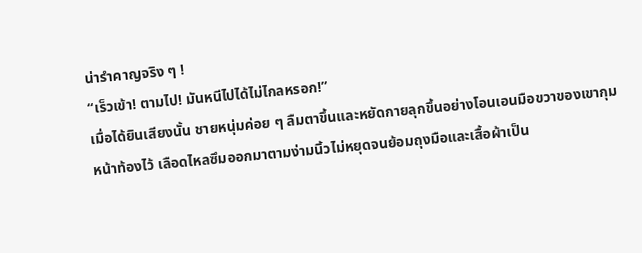น่ารำคาญจริง ๆ !
“เร็วเข้า! ตามไป! มันหนีไปได้ไม่ไกลหรอก!”
เมื่อได้ยินเสียงนั้น ชายหนุ่มค่อย ๆ ลืมตาขึ้นและหยัดกายลุกขึ้นอย่างโอนเอนมือขวาของเขากุมหน้าท้องไว้ เลือดไหลซึมออกมาตามง่ามนิ้วไม่หยุดจนย้อมถุงมือและเสื้อผ้าเป็น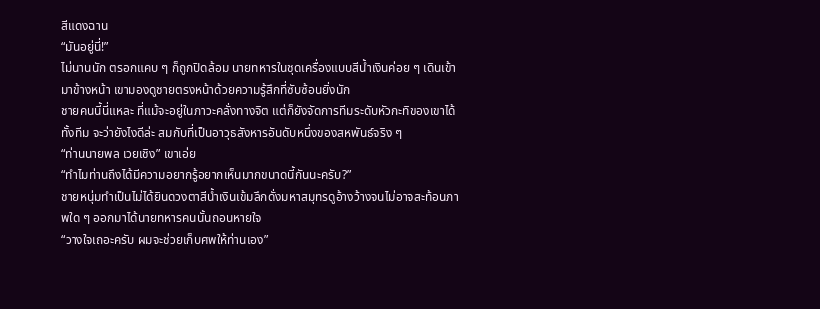สีแดงฉาน
“มันอยู่นี่!”
ไม่นานนัก ตรอกแคบ ๆ ก็ถูกปิดล้อม นายทหารในชุดเครื่องแบบสีน้ำเงินค่อย ๆ เดินเข้ามาข้างหน้า เขามองดูชายตรงหน้าด้วยความรู้สึกที่ซับซ้อนยิ่งนัก
ชายคนนี้นี่แหละ ที่แม้จะอยู่ในภาวะคลั่งทางจิต แต่ก็ยังจัดการทีมระดับหัวกะทิของเขาได้ทั้งทีม จะว่ายังไงดีล่ะ สมกับที่เป็นอาวุธสังหารอันดับหนึ่งของสหพันธ์จริง ๆ
“ท่านนายพล เวยเชิง” เขาเอ่ย
“ทำไมท่านถึงได้มีความอยากรู้อยากเห็นมากขนาดนี้กันนะครับ?”
ชายหนุ่มทำเป็นไม่ได้ยินดวงตาสีน้ำเงินเข้มลึกดั่งมหาสมุทรดูอ้างว้างจนไม่อาจสะท้อนภาพใด ๆ ออกมาได้นายทหารคนนั้นถอนหายใจ
“วางใจเถอะครับ ผมจะช่วยเก็บศพให้ท่านเอง”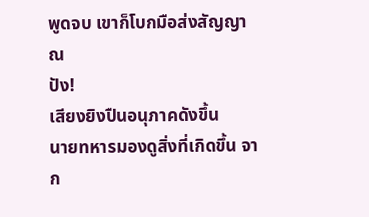พูดจบ เขาก็โบกมือส่งสัญญาณ
ปัง!
เสียงยิงปืนอนุภาคดังขึ้น
นายทหารมองดูสิ่งที่เกิดขึ้น จาก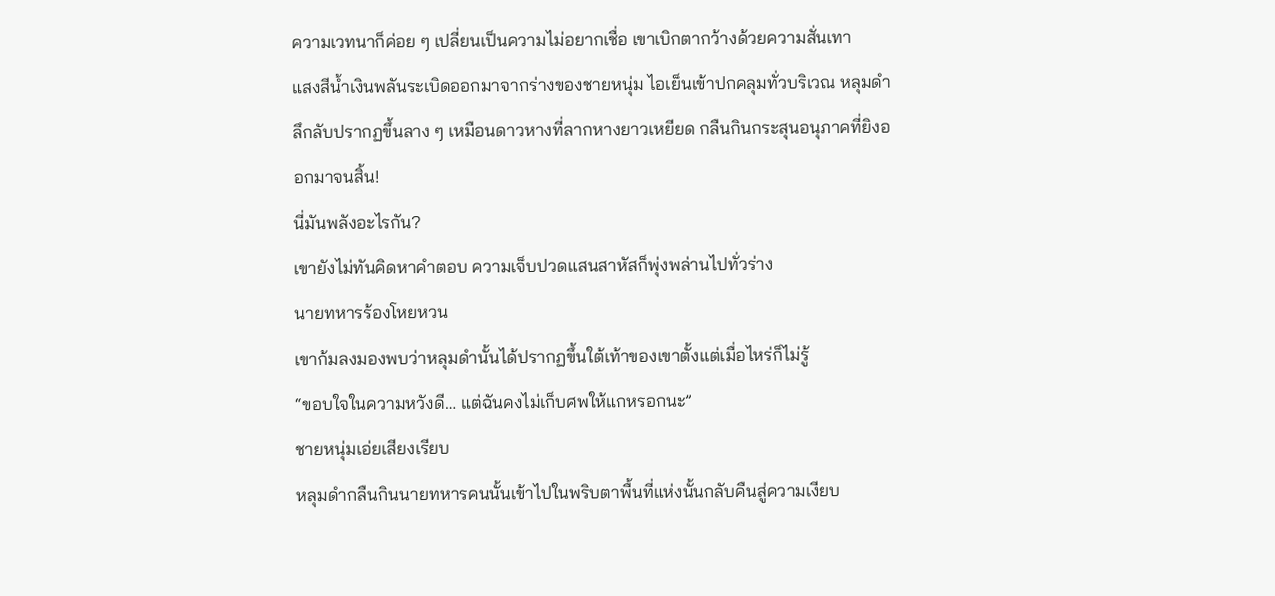ความเวทนาก็ค่อย ๆ เปลี่ยนเป็นความไม่อยากเชื่อ เขาเบิกตากว้างด้วยความสั่นเทา
แสงสีน้ำเงินพลันระเบิดออกมาจากร่างของชายหนุ่ม ไอเย็นเข้าปกคลุมทั่วบริเวณ หลุมดำลึกลับปรากฏขึ้นลาง ๆ เหมือนดาวหางที่ลากหางยาวเหยียด กลืนกินกระสุนอนุภาคที่ยิงออกมาจนสิ้น!
นี่มันพลังอะไรกัน?
เขายังไม่ทันคิดหาคำตอบ ความเจ็บปวดแสนสาหัสก็พุ่งพล่านไปทั่วร่าง
นายทหารร้องโหยหวน
เขาก้มลงมองพบว่าหลุมดำนั้นได้ปรากฏขึ้นใต้เท้าของเขาตั้งแต่เมื่อไหร่ก็ไม่รู้
“ขอบใจในความหวังดี… แต่ฉันคงไม่เก็บศพให้แกหรอกนะ”
ชายหนุ่มเอ่ยเสียงเรียบ
หลุมดำกลืนกินนายทหารคนนั้นเข้าไปในพริบตาพื้นที่แห่งนั้นกลับคืนสู่ความเงียบ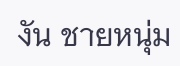งัน ชายหนุ่ม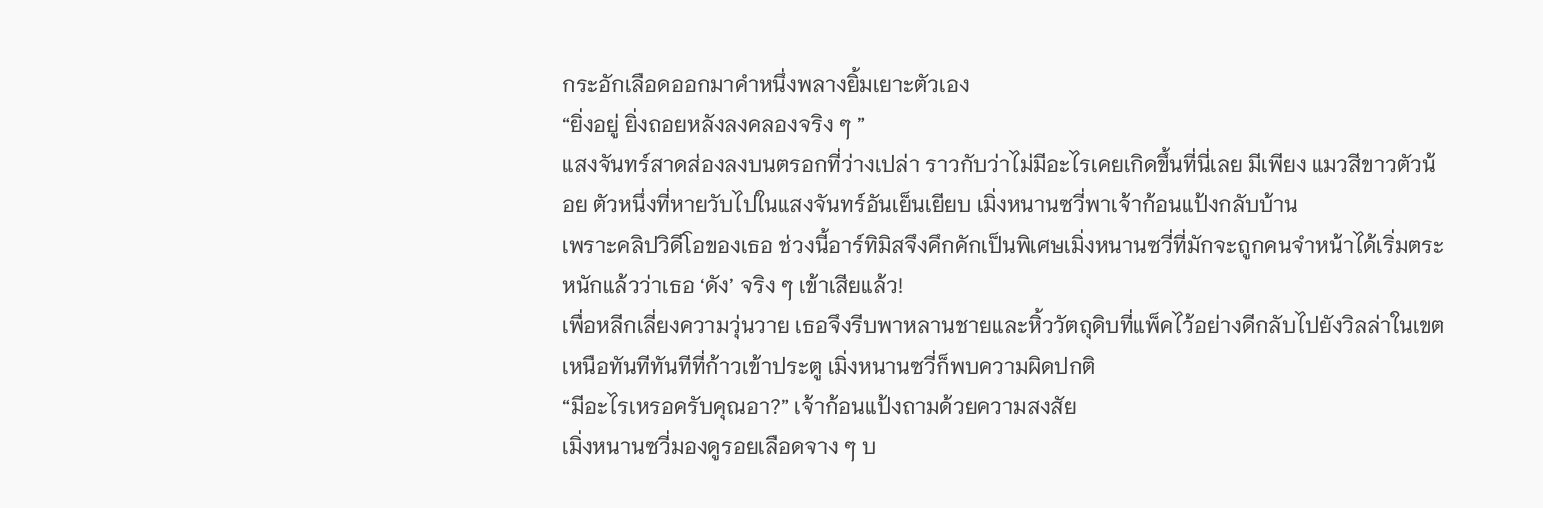กระอักเลือดออกมาคำหนึ่งพลางยิ้มเยาะตัวเอง
“ยิ่งอยู่ ยิ่งถอยหลังลงคลองจริง ๆ ”
แสงจันทร์สาดส่องลงบนตรอกที่ว่างเปล่า ราวกับว่าไม่มีอะไรเคยเกิดขึ้นที่นี่เลย มีเพียง แมวสีขาวตัวน้อย ตัวหนึ่งที่หายวับไปในแสงจันทร์อันเย็นเยียบ เมิ่งหนานซวี่พาเจ้าก้อนแป้งกลับบ้าน
เพราะคลิปวิดีโอของเธอ ช่วงนี้อาร์ทิมิสจึงคึกคักเป็นพิเศษเมิ่งหนานซวี่ที่มักจะถูกคนจำหน้าได้เริ่มตระหนักแล้วว่าเธอ ‘ดัง’ จริง ๆ เข้าเสียแล้ว!
เพื่อหลีกเลี่ยงความวุ่นวาย เธอจึงรีบพาหลานชายและหิ้ววัตถุดิบที่แพ็คไว้อย่างดีกลับไปยังวิลล่าในเขตเหนือทันทีทันทีที่ก้าวเข้าประตู เมิ่งหนานซวี่ก็พบความผิดปกติ
“มีอะไรเหรอครับคุณอา?” เจ้าก้อนแป้งถามด้วยความสงสัย
เมิ่งหนานซวี่มองดูรอยเลือดจาง ๆ บ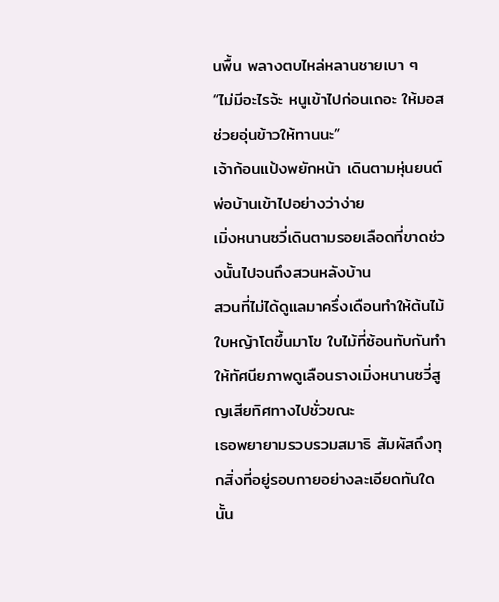นพื้น พลางตบไหล่หลานชายเบา ๆ
“ไม่มีอะไรจ้ะ หนูเข้าไปก่อนเถอะ ให้มอสช่วยอุ่นข้าวให้ทานนะ”
เจ้าก้อนแป้งพยักหน้า เดินตามหุ่นยนต์พ่อบ้านเข้าไปอย่างว่าง่าย
เมิ่งหนานซวี่เดินตามรอยเลือดที่ขาดช่วงนั้นไปจนถึงสวนหลังบ้าน
สวนที่ไม่ได้ดูแลมาครึ่งเดือนทำให้ต้นไม้ใบหญ้าโตขึ้นมาโข ใบไม้ที่ซ้อนทับกันทำให้ทัศนียภาพดูเลือนรางเมิ่งหนานซวี่สูญเสียทิศทางไปชั่วขณะ
เธอพยายามรวบรวมสมาธิ สัมผัสถึงทุกสิ่งที่อยู่รอบกายอย่างละเอียดทันใดนั้น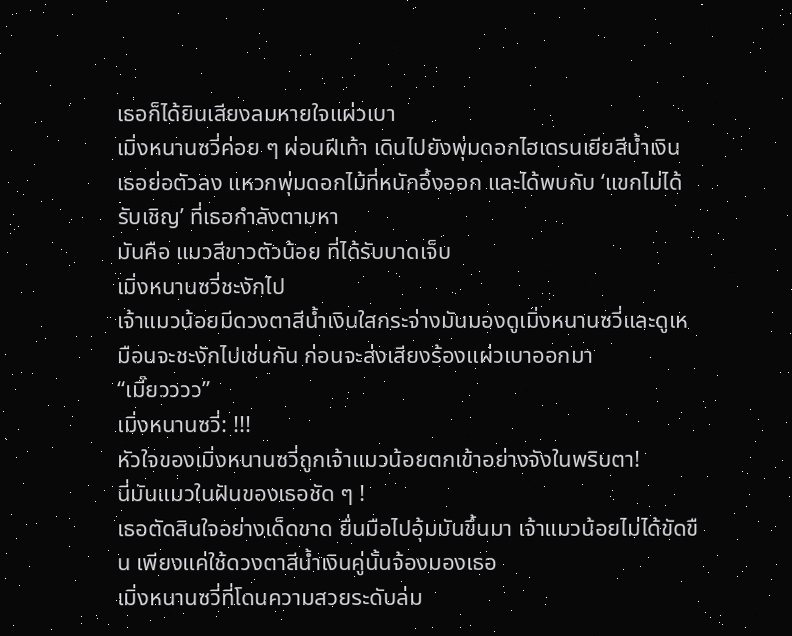เธอก็ได้ยินเสียงลมหายใจแผ่วเบา
เมิ่งหนานซวี่ค่อย ๆ ผ่อนฝีเท้า เดินไปยังพุ่มดอกไฮเดรนเยียสีน้ำเงิน เธอย่อตัวลง แหวกพุ่มดอกไม้ที่หนักอึ้งออก และได้พบกับ ‘แขกไม่ได้รับเชิญ’ ที่เธอกำลังตามหา
มันคือ แมวสีขาวตัวน้อย ที่ได้รับบาดเจ็บ
เมิ่งหนานซวี่ชะงักไป
เจ้าแมวน้อยมีดวงตาสีน้ำเงินใสกระจ่างมันมองดูเมิ่งหนานซวี่และดูเหมือนจะชะงักไปเช่นกัน ก่อนจะส่งเสียงร้องแผ่วเบาออกมา
“เมี๊ยวววว”
เมิ่งหนานซวี่: !!!
หัวใจของเมิ่งหนานซวี่ถูกเจ้าแมวน้อยตกเข้าอย่างจังในพริบตา!
นี่มันแมวในฝันของเธอชัด ๆ !
เธอตัดสินใจอย่างเด็ดขาด ยื่นมือไปอุ้มมันขึ้นมา เจ้าแมวน้อยไม่ได้ขัดขืน เพียงแค่ใช้ดวงตาสีน้ำเงินคู่นั้นจ้องมองเธอ
เมิ่งหนานซวี่ที่โดนความสวยระดับล่ม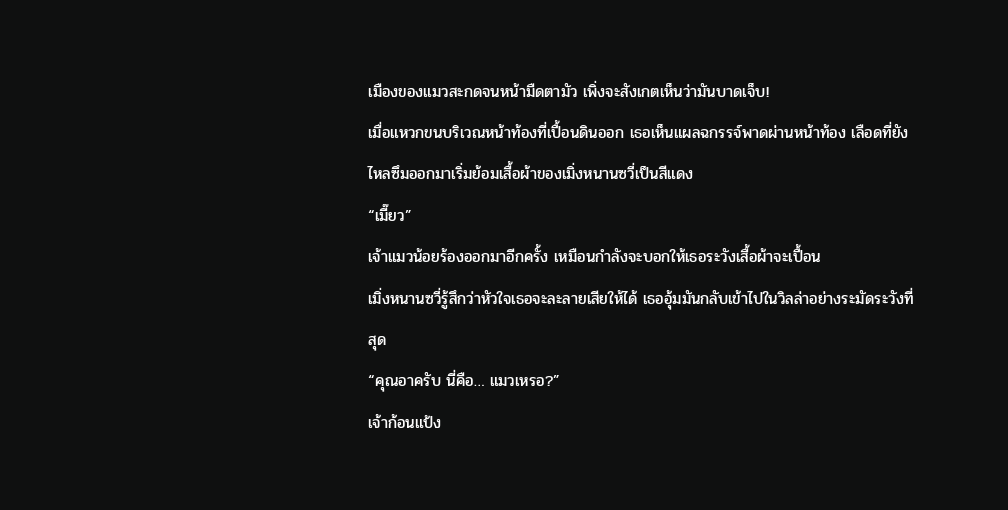เมืองของแมวสะกดจนหน้ามืดตามัว เพิ่งจะสังเกตเห็นว่ามันบาดเจ็บ!
เมื่อแหวกขนบริเวณหน้าท้องที่เปื้อนดินออก เธอเห็นแผลฉกรรจ์พาดผ่านหน้าท้อง เลือดที่ยังไหลซึมออกมาเริ่มย้อมเสื้อผ้าของเมิ่งหนานซวี่เป็นสีแดง
“เมี๊ยว”
เจ้าแมวน้อยร้องออกมาอีกครั้ง เหมือนกำลังจะบอกให้เธอระวังเสื้อผ้าจะเปื้อน
เมิ่งหนานซวี่รู้สึกว่าหัวใจเธอจะละลายเสียให้ได้ เธออุ้มมันกลับเข้าไปในวิลล่าอย่างระมัดระวังที่สุด
“คุณอาครับ นี่คือ… แมวเหรอ?”
เจ้าก้อนแป้ง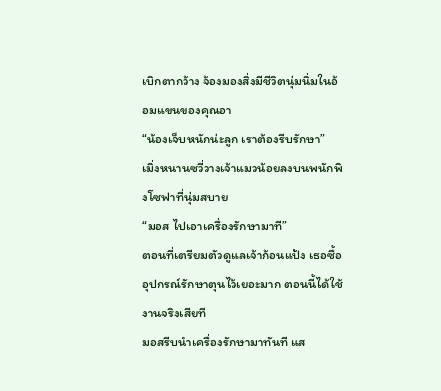เบิกตากว้าง จ้องมองสิ่งมีชีวิตนุ่มนิ่มในอ้อมแขนของคุณอา
“น้องเจ็บหนักน่ะลูก เราต้องรีบรักษา”
เมิ่งหนานซวี่วางเจ้าแมวน้อยลงบนพนักพิงโซฟาที่นุ่มสบาย
“มอส ไปเอาเครื่องรักษามาที”
ตอนที่เตรียมตัวดูแลเจ้าก้อนแป้ง เธอซื้ออุปกรณ์รักษาตุนไว้เยอะมาก ตอนนี้ได้ใช้งานจริงเสียที
มอสรีบนำเครื่องรักษามาทันที แส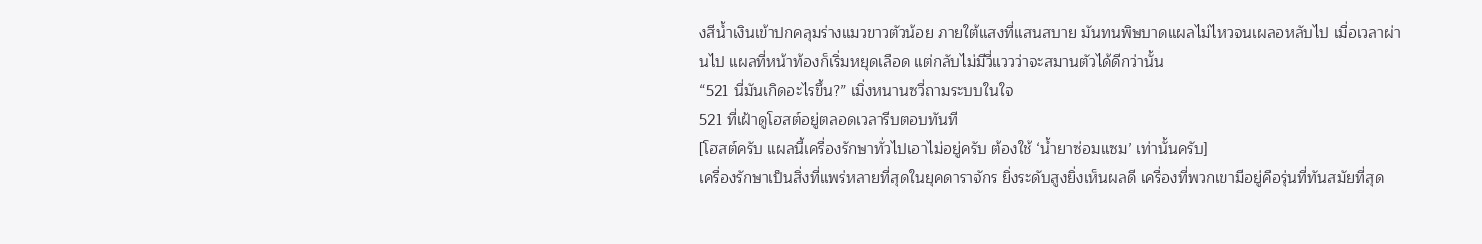งสีน้ำเงินเข้าปกคลุมร่างแมวขาวตัวน้อย ภายใต้แสงที่แสนสบาย มันทนพิษบาดแผลไม่ไหวจนเผลอหลับไป เมื่อเวลาผ่านไป แผลที่หน้าท้องก็เริ่มหยุดเลือด แต่กลับไม่มีวี่แววว่าจะสมานตัวได้ดีกว่านั้น
“521 นี่มันเกิดอะไรขึ้น?” เมิ่งหนานซวี่ถามระบบในใจ
521 ที่เฝ้าดูโฮสต์อยู่ตลอดเวลารีบตอบทันที
[โฮสต์ครับ แผลนี้เครื่องรักษาทั่วไปเอาไม่อยู่ครับ ต้องใช้ ‘น้ำยาซ่อมแซม’ เท่านั้นครับ]
เครื่องรักษาเป็นสิ่งที่แพร่หลายที่สุดในยุคดาราจักร ยิ่งระดับสูงยิ่งเห็นผลดี เครื่องที่พวกเขามีอยู่คือรุ่นที่ทันสมัยที่สุด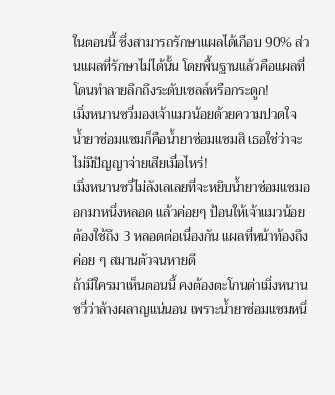ในตอนนี้ ซึ่งสามารถรักษาแผลได้เกือบ 90% ส่วนแผลที่รักษาไม่ได้นั้น โดยพื้นฐานแล้วคือแผลที่โดนทำลายลึกถึงระดับเซลล์หรือกระดูก!
เมิ่งหนานซวี่มองเจ้าแมวน้อยด้วยความปวดใจ
น้ำยาซ่อมแซมก็คือน้ำยาซ่อมแซมสิ เธอใช่ว่าจะไม่มีปัญญาจ่ายเสียเมื่อไหร่!
เมิ่งหนานซวี่ไม่ลังเลเลยที่จะหยิบน้ำยาซ่อมแซมออกมาหนึ่งหลอด แล้วค่อยๆ ป้อนให้เจ้าแมวน้อย
ต้องใช้ถึง 3 หลอดต่อเนื่องกัน แผลที่หน้าท้องถึงค่อย ๆ สมานตัวจนหายดี
ถ้ามีใครมาเห็นตอนนี้ คงต้องตะโกนด่าเมิ่งหนานซวี่ว่าล้างผลาญแน่นอน เพราะน้ำยาซ่อมแซมหนึ่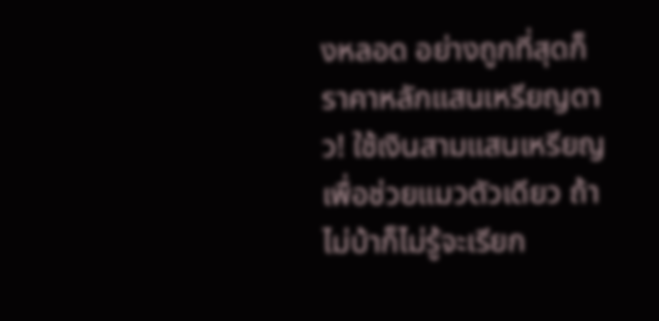งหลอด อย่างถูกที่สุดก็ราคาหลักแสนเหรียญดาว! ใช้เงินสามแสนเหรียญเพื่อช่วยแมวตัวเดียว ถ้าไม่บ้าก็ไม่รู้จะเรียก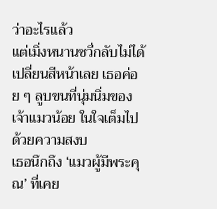ว่าอะไรแล้ว
แต่เมิ่งหนานซวี่กลับไม่ได้เปลี่ยนสีหน้าเลย เธอค่อย ๆ ลูบขนที่นุ่มนิ่มของเจ้าแมวน้อย ในใจเต็มไปด้วยความสงบ
เธอนึกถึง ‘แมวผู้มีพระคุณ’ ที่เคย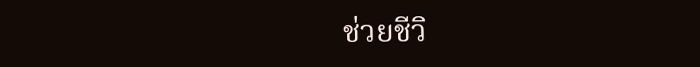ช่วยชีวิ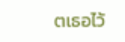ตเธอไว้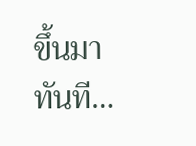ขึ้นมาทันที…